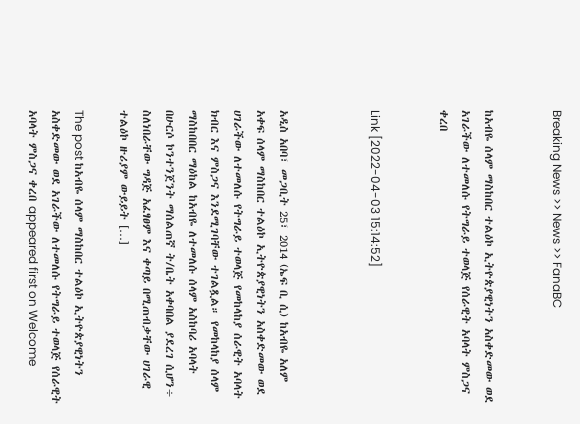Breaking News >> News >> FanaBC


ከአብዬ ሰላም ማስከበር ተልዕኮ ኢትዮጵያዊነትን አስቀድመው ወደ አገራችው ለተመለሱ የትግራይ ተወላጅ የሰራዊት አባላት ምስጋና ቀረበ


Link [2022-04-03 15:14:52]



አዲስ አበባ፣ መጋቢት 25፣ 2014 (ኤፍ ቢ ሲ) ከአብዬ አለም አቀፍ ሰላም ማስከበር ተልዕኮ ኢትዮጵያዊነትን አስቀድመው ወደ ሀገራችው ለተመለሱ የትግራይ ተወላጅ የመከላከያ ሰራዊት አባላት ክብር እና ምስጋና እንደሚገባቸው ተገልጿል። የመከላከያ ሰላም ማስከበበር ማዕከል ከአብዬ ለተመለሱ ሰላም አስከባሪ አባላት በሁርሶ ኮንተንጀንት ማሰልጠኛ ት/ቤት አቀባበል ያደረገ ሲሆን÷ ስለነበራቸው ግዳጅ አፈፃፀም እና ቀጣይ በሚጠብቃቸው ሀገራዊ ተልዕኮ ዙሪያም ውይይት […]

The post ከአብዬ ሰላም ማስከበር ተልዕኮ ኢትዮጵያዊነትን አስቀድመው ወደ አገራችው ለተመለሱ የትግራይ ተወላጅ የሰራዊት አባላት ምስጋና ቀረበ appeared first on Welcome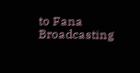to Fana Broadcasting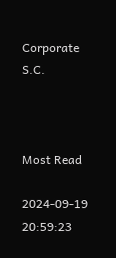Corporate S.C.



Most Read

2024-09-19 20:59:23